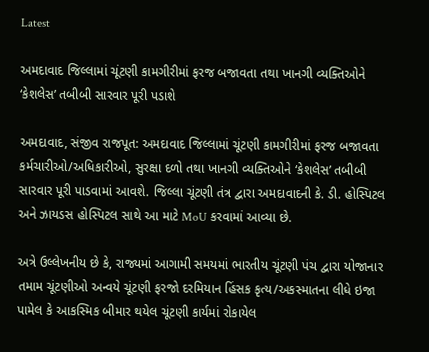Latest

અમદાવાદ જિલ્લામાં ચૂંટણી કામગીરીમાં ફરજ બજાવતા તથા ખાનગી વ્યક્તિઓને ‘કેશલેસ’ તબીબી સારવાર પૂરી પડાશે

અમદાવાદ, સંજીવ રાજપૂત: અમદાવાદ જિલ્લામાં ચૂંટણી કામગીરીમાં ફરજ બજાવતા કર્મચારીઓ/અધિકારીઓ, સુરક્ષા દળો તથા ખાનગી વ્યક્તિઓને ‘કેશલેસ’ તબીબી સારવાર પૂરી પાડવામાં આવશે. જિલ્લા ચૂંટણી તંત્ર દ્વારા અમદાવાદની કે. ડી. હોસ્પિટલ અને ઝાયડસ હોસ્પિટલ સાથે આ માટે MoU કરવામાં આવ્યા છે.

અત્રે ઉલ્લેખનીય છે કે, રાજ્યમાં આગામી સમયમાં ભારતીય ચૂંટણી પંચ દ્વારા યોજાનાર તમામ ચૂંટણીઓ અન્વયે ચૂંટણી ફરજો દરમિયાન હિંસક કૃત્ય/અકસ્માતના લીધે ઇજા પામેલ કે આકસ્મિક બીમાર થયેલ ચૂંટણી કાર્યમાં રોકાયેલ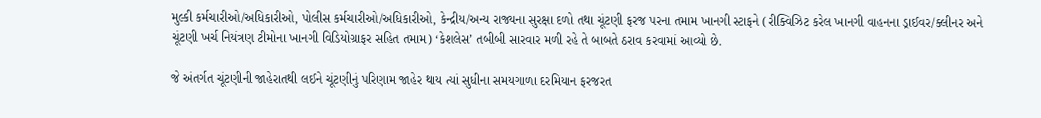મુલ્કી કર્મચારીઓ/અધિકારીઓ, પોલીસ કર્મચારીઓ/અધિકારીઓ, કેન્દ્રીય/અન્ય રાજ્યના સુરક્ષા દળો તથા ચૂંટણી ફરજ પરના તમામ ખાનગી સ્ટાફને (રીક્વિઝિટ કરેલ ખાનગી વાહનના ડ્રાઈવર/ક્લીનર અને ચૂંટણી ખર્ચ નિયંત્રણ ટીમોના ખાનગી વિડિયોગ્રાફર સહિત તમામ) ‘કેશલેસ’ તબીબી સારવાર મળી રહે તે બાબતે ઠરાવ કરવામાં આવ્યો છે.

જે અંતર્ગત ચૂંટણીની જાહેરાતથી લઈને ચૂંટણીનું પરિણામ જાહેર થાય ત્યાં સુધીના સમયગાળા દરમિયાન ફરજરત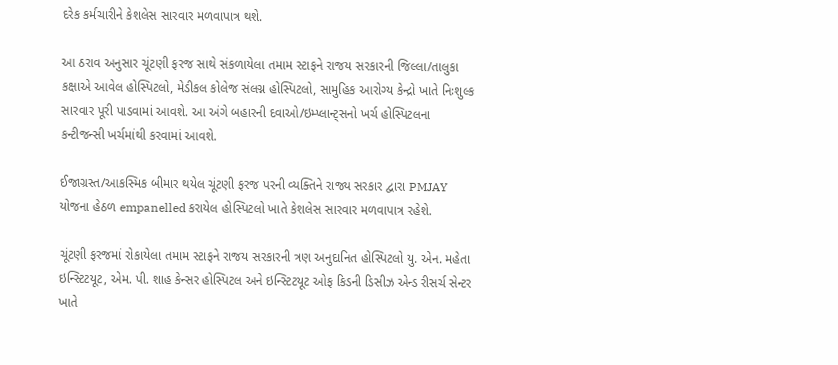દરેક કર્મચારીને કેશલેસ સારવાર મળવાપાત્ર થશે.

આ ઠરાવ અનુસાર ચૂંટણી ફરજ સાથે સંકળાયેલા તમામ સ્ટાફને રાજય સરકારની જિલ્લા/તાલુકા કક્ષાએ આવેલ હોસ્પિટલો, મેડીકલ કોલેજ સંલગ્ન હોસ્પિટલો, સામુહિક આરોગ્ય કેન્દ્રો ખાતે નિઃશુલ્ક સારવાર પૂરી પાડવામાં આવશે. આ અંગે બહારની દવાઓ/ઇમ્પ્લાન્ટ્સનો ખર્ચ હોસ્પિટલના કન્ટીજન્સી ખર્ચમાંથી કરવામાં આવશે.

ઈજાગ્રસ્ત/આકસ્મિક બીમાર થયેલ ચૂંટણી ફરજ પરની વ્યક્તિને રાજ્ય સરકાર દ્વારા PMJAY યોજના હેઠળ empanelled કરાયેલ હોસ્પિટલો ખાતે કેશલેસ સારવાર મળવાપાત્ર રહેશે.

ચૂંટણી ફરજમાં રોકાયેલા તમામ સ્ટાફને રાજય સરકારની ત્રણ અનુદાનિત હોસ્પિટલો યુ. એન. મહેતા ઇન્સ્ટિટયૂટ, એમ. પી. શાહ કેન્સર હોસ્પિટલ અને ઇન્સ્ટિટયૂટ ઓફ કિડની ડિસીઝ એન્ડ રીસર્ચ સેન્ટર ખાતે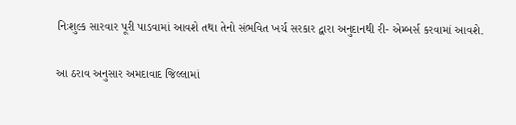નિઃશુલ્ક સારવાર પૂરી પાડવામાં આવશે તથા તેનો સંભવિત ખર્ચ સરકાર દ્વારા અનુદાનથી રી- એમ્બર્સ કરવામાં આવશે.

આ ઠરાવ અનુસાર અમદાવાદ જિલ્લામાં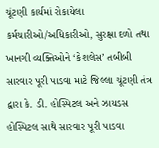ચૂંટણી કાર્યમાં રોકાયેલા કર્મચારીઓ/અધિકારીઓ, સુરક્ષા દળો તથા ખાનગી વ્યક્તિઓને ‘કેશલેસ’ તબીબી સારવાર પૂરી પાડવા માટે જિલ્લા ચૂંટણી તંત્ર દ્વારા કે. ડી. હોસ્પિટલ અને ઝાયડસ હોસ્પિટલ સાથે સારવાર પૂરી પાડવા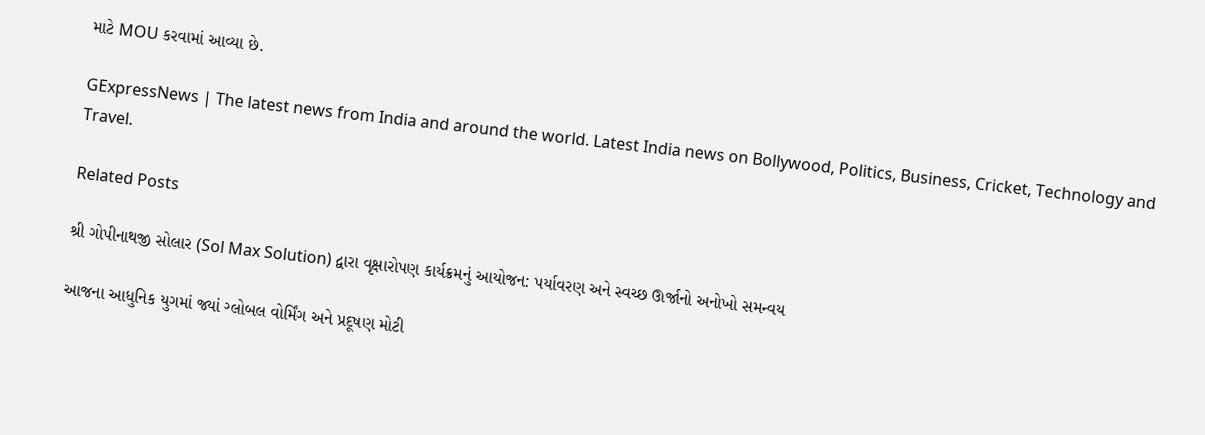માટે MOU કરવામાં આવ્યા છે.

GExpressNews | The latest news from India and around the world. Latest India news on Bollywood, Politics, Business, Cricket, Technology and Travel.

Related Posts

શ્રી ગોપીનાથજી સોલાર (Sol Max Solution) દ્વારા વૃક્ષારોપણ કાર્યક્રમનું આયોજન: પર્યાવરણ અને સ્વચ્છ ઊર્જાનો અનોખો સમન્વય

આજના આધુનિક યુગમાં જ્યાં ગ્લોબલ વોર્મિંગ અને પ્રદૂષણ મોટી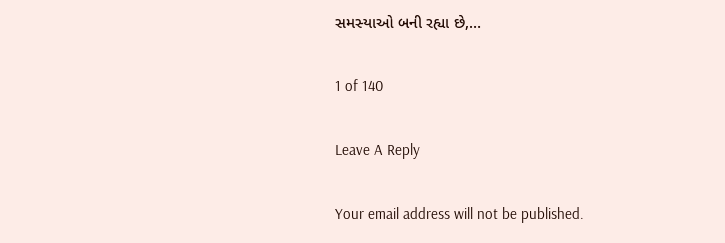સમસ્યાઓ બની રહ્યા છે,…

1 of 140

Leave A Reply

Your email address will not be published.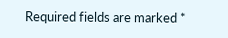Required fields are marked *